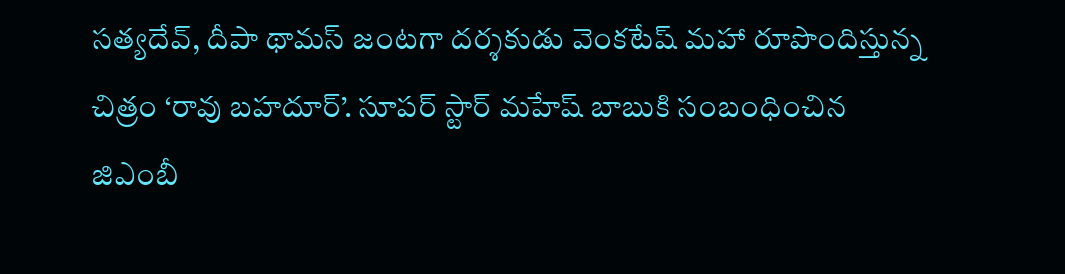సత్యదేవ్, దీపా థామస్ జంటగా దర్శకుడు వెంకటేష్ మహా రూపొందిస్తున్న చిత్రం ‘రావు బహదూర్’. సూపర్ స్టార్ మహేష్ బాబుకి సంబంధించిన జిఎంబీ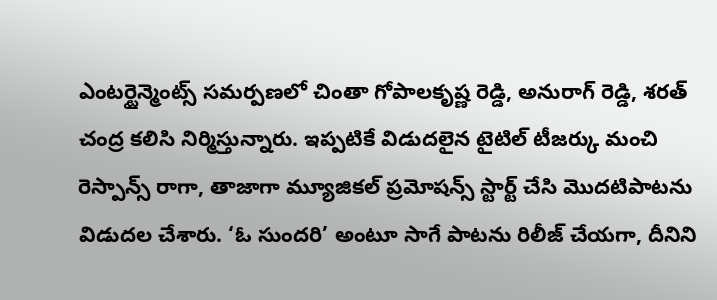ఎంటర్టైన్మెంట్స్ సమర్పణలో చింతా గోపాలకృష్ణ రెడ్డి, అనురాగ్ రెడ్డి, శరత్ చంద్ర కలిసి నిర్మిస్తున్నారు. ఇప్పటికే విడుదలైన టైటిల్ టీజర్కు మంచి రెస్పాన్స్ రాగా, తాజాగా మ్యూజికల్ ప్రమోషన్స్ స్టార్ట్ చేసి మొదటిపాటను విడుదల చేశారు. ‘ఓ సుందరి’ అంటూ సాగే పాటను రిలీజ్ చేయగా, దీనిని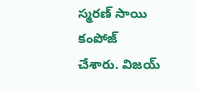స్మరణ్ సాయి కంపోజ్ చేశారు. విజయ్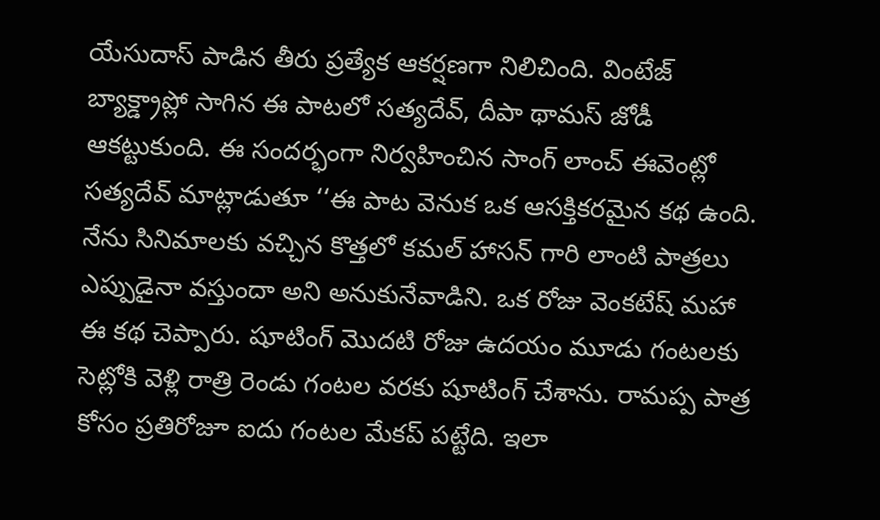యేసుదాస్ పాడిన తీరు ప్రత్యేక ఆకర్షణగా నిలిచింది. వింటేజ్ బ్యాక్డ్రాప్లో సాగిన ఈ పాటలో సత్యదేవ్, దీపా థామస్ జోడీ ఆకట్టుకుంది. ఈ సందర్భంగా నిర్వహించిన సాంగ్ లాంచ్ ఈవెంట్లో సత్యదేవ్ మాట్లాడుతూ ‘‘ఈ పాట వెనుక ఒక ఆసక్తికరమైన కథ ఉంది. నేను సినిమాలకు వచ్చిన కొత్తలో కమల్ హాసన్ గారి లాంటి పాత్రలు ఎప్పుడైనా వస్తుందా అని అనుకునేవాడిని. ఒక రోజు వెంకటేష్ మహా ఈ కథ చెప్పారు. షూటింగ్ మొదటి రోజు ఉదయం మూడు గంటలకు సెట్లోకి వెళ్లి రాత్రి రెండు గంటల వరకు షూటింగ్ చేశాను. రామప్ప పాత్ర కోసం ప్రతిరోజూ ఐదు గంటల మేకప్ పట్టేది. ఇలా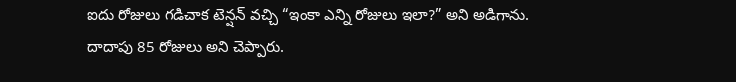ఐదు రోజులు గడిచాక టెన్షన్ వచ్చి “ఇంకా ఎన్ని రోజులు ఇలా?” అని అడిగాను. దాదాపు 85 రోజులు అని చెప్పారు.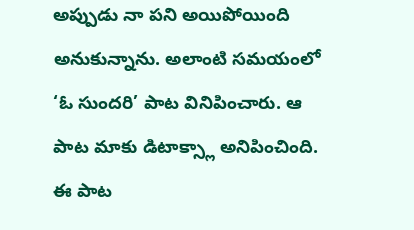అప్పుడు నా పని అయిపోయింది అనుకున్నాను. అలాంటి సమయంలో ‘ఓ సుందరి’ పాట వినిపించారు. ఆ పాట మాకు డిటాక్స్లా అనిపించింది. ఈ పాట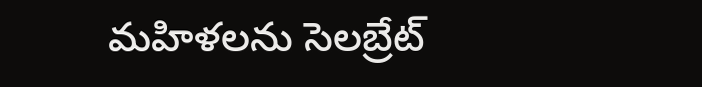మహిళలను సెలబ్రేట్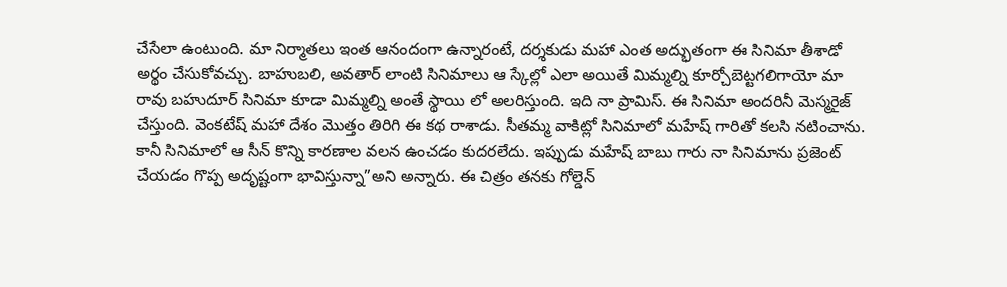చేసేలా ఉంటుంది. మా నిర్మాతలు ఇంత ఆనందంగా ఉన్నారంటే, దర్శకుడు మహా ఎంత అద్భుతంగా ఈ సినిమా తీశాడో అర్థం చేసుకోవచ్చు. బాహుబలి, అవతార్ లాంటి సినిమాలు ఆ స్కేల్లో ఎలా అయితే మిమ్మల్ని కూర్చోబెట్టగలిగాయో మా రావు బహుదూర్ సినిమా కూడా మిమ్మల్ని అంతే స్థాయి లో అలరిస్తుంది. ఇది నా ప్రామిస్. ఈ సినిమా అందరినీ మెస్మరైజ్ చేస్తుంది. వెంకటేష్ మహా దేశం మొత్తం తిరిగి ఈ కథ రాశాడు. సీతమ్మ వాకిట్లో సినిమాలో మహేష్ గారితో కలసి నటించాను. కానీ సినిమాలో ఆ సీన్ కొన్ని కారణాల వలన ఉంచడం కుదరలేదు. ఇప్పుడు మహేష్ బాబు గారు నా సినిమాను ప్రజెంట్ చేయడం గొప్ప అదృష్టంగా భావిస్తున్నా”అని అన్నారు. ఈ చిత్రం తనకు గోల్డెన్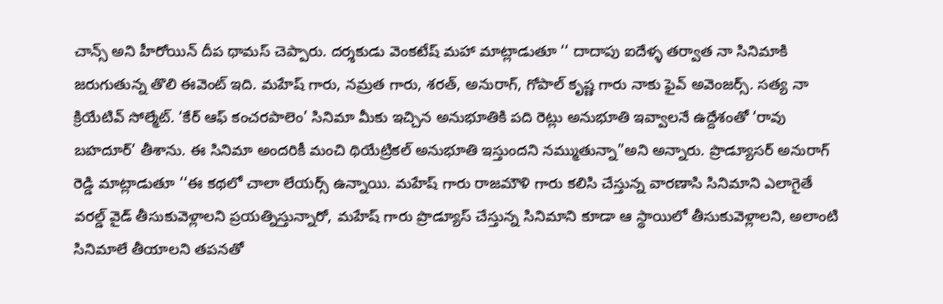చాన్స్ అని హీరోయిన్ దీప థామస్ చెప్పారు. దర్శకుడు వెంకటేష్ మహా మాట్లాడుతూ ‘‘ దాదాపు ఐదేళ్ళ తర్వాత నా సినిమాకి జరుగుతున్న తొలి ఈవెంట్ ఇది. మహేష్ గారు, నమ్రత గారు, శరత్, అనురాగ్, గోపాల్ కృష్ణ గారు నాకు ఫైవ్ అవెంజర్స్. సత్య నా క్రియేటివ్ సోల్మేట్. ‘కేర్ ఆఫ్ కంచరపాలెం’ సినిమా మీకు ఇచ్చిన అనుభూతికి పది రెట్లు అనుభూతి ఇవ్వాలనే ఉద్దేశంతో ‘రావు బహదూర్’ తీశాను. ఈ సినిమా అందరికీ మంచి థియేట్రికల్ అనుభూతి ఇస్తుందని నమ్ముతున్నా”అని అన్నారు. ప్రొడ్యూసర్ అనురాగ్ రెడ్డి మాట్లాడుతూ ‘‘ఈ కథలో చాలా లేయర్స్ ఉన్నాయి. మహేష్ గారు రాజమౌళి గారు కలిసి చేస్తున్న వారణాసి సినిమాని ఎలాగైతే వరల్డ్ వైడ్ తీసుకువెళ్లాలని ప్రయత్నిస్తున్నారో, మహేష్ గారు ప్రొడ్యూస్ చేస్తున్న సినిమాని కూడా ఆ స్థాయిలో తీసుకువెళ్లాలని, అలాంటి సినిమాలే తీయాలని తపనతో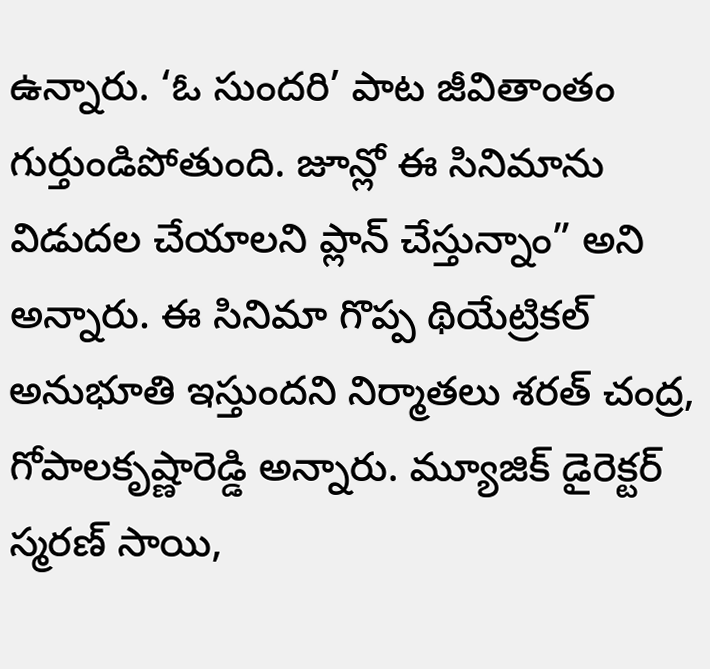ఉన్నారు. ‘ఓ సుందరి’ పాట జీవితాంతం గుర్తుండిపోతుంది. జూన్లో ఈ సినిమాను విడుదల చేయాలని ప్లాన్ చేస్తున్నాం” అని అన్నారు. ఈ సినిమా గొప్ప థియేట్రికల్ అనుభూతి ఇస్తుందని నిర్మాతలు శరత్ చంద్ర, గోపాలకృష్ణారెడ్డి అన్నారు. మ్యూజిక్ డైరెక్టర్ స్మరణ్ సాయి,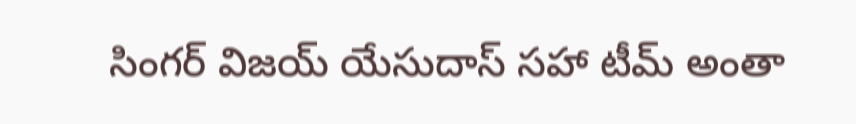సింగర్ విజయ్ యేసుదాస్ సహా టీమ్ అంతా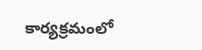కార్యక్రమంలో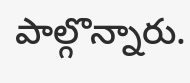పాల్గొన్నారు.